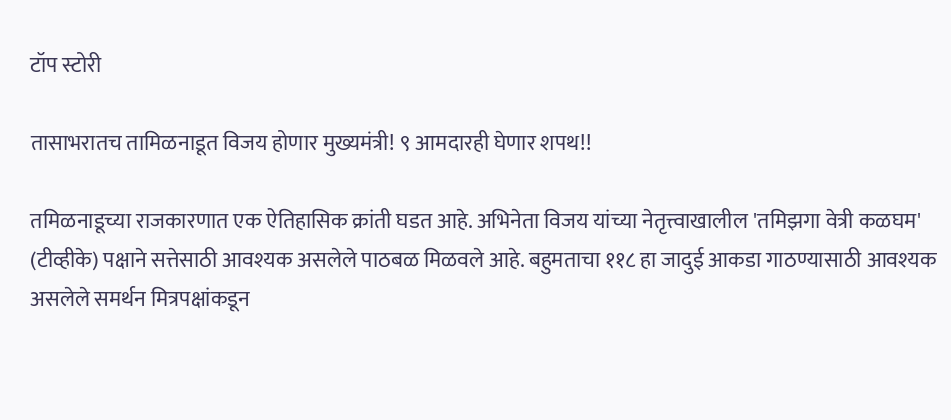टॉप स्टोरी

तासाभरातच तामिळनाडूत विजय होणार मुख्यमंत्री! ९ आमदारही घेणार शपथ!!

तमिळनाडूच्या राजकारणात एक ऐतिहासिक क्रांती घडत आहे. अभिनेता विजय यांच्या नेतृत्त्वाखालील 'तमिझगा वेत्री कळघम' (टीव्हीके) पक्षाने सत्तेसाठी आवश्यक असलेले पाठबळ मिळवले आहे. बहुमताचा ११८ हा जादुई आकडा गाठण्यासाठी आवश्यक असलेले समर्थन मित्रपक्षांकडून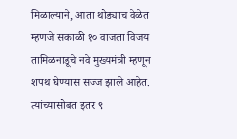मिळाल्याने, आता थोड्याच वेळेत म्हणजे सकाळी १० वाजता विजय तामिळनाडूचे नवे मुख्यमंत्री म्हणून शपथ घेण्यास सज्ज झाले आहेत. त्यांच्यासोबत इतर ९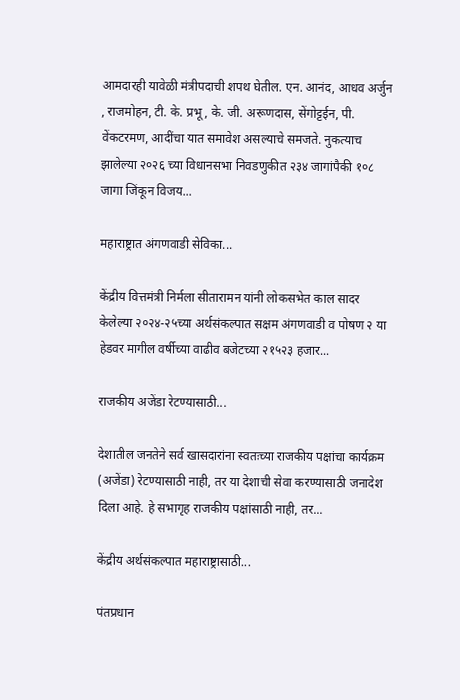आमदारही यावेळी मंत्रीपदाची शपथ घेतील. एन. आनंद, आधव अर्जुन , राजमोहन, टी. के. प्रभू, के. जी. अरूणदास, सेंगोट्टईन, पी. वेंकटरमण, आदींचा यात समावेश असल्याचे समजते. नुकत्याच झालेल्या २०२६ च्या विधानसभा निवडणुकीत २३४ जागांपैकी १०८ जागा जिंकून विजय...

महाराष्ट्रात अंगणवाडी सेविका...

केंद्रीय वित्तमंत्री निर्मला सीतारामन यांनी लोकसभेत काल सादर केलेल्या २०२४-२५च्या अर्थसंकल्पात सक्षम अंगणवाडी व पोषण २ या हेडवर मागील वर्षीच्या वाढीव बजेटच्या २१५२३ हजार...

राजकीय अजेंडा रेटण्यासाठी...

देशातील जनतेने सर्व खासदारांना स्वतःच्या राजकीय पक्षांचा कार्यक्रम (अजेंडा) रेटण्यासाठी नाही, तर या देशाची सेवा करण्यासाठी जनादेश दिला आहे. हे सभागृह राजकीय पक्षांसाठी नाही, तर...

केंद्रीय अर्थसंकल्पात महाराष्ट्रासाठी...

पंतप्रधान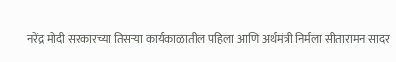नरेंद्र मोदी सरकारच्या तिसऱ्या कार्यकाळातील पहिला आणि अर्थमंत्री निर्मला सीतारामन सादर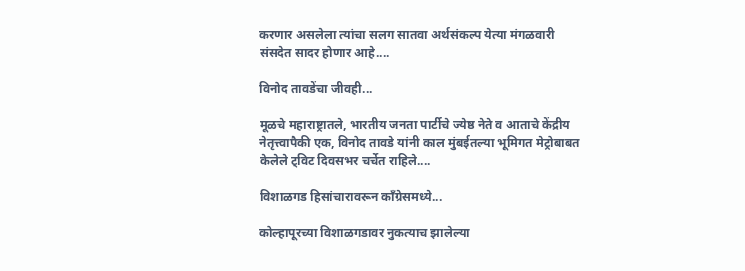करणार असलेला त्यांचा सलग सातवा अर्थसंकल्प येत्या मंगळवारी संसदेत सादर होणार आहे....

विनोद तावडेंचा जीवही...

मूळचे महाराष्ट्रातले, भारतीय जनता पार्टीचे ज्येष्ठ नेते व आताचे केंद्रीय नेतृत्त्वापैकी एक, विनोद तावडे यांनी काल मुंबईतल्या भूमिगत मेट्रोबाबत केलेले ट्विट दिवसभर चर्चेत राहिले....

विशाळगड हिसांचारावरून काँग्रेसमध्ये...

कोल्हापूरच्या विशाळगडावर नुकत्याच झालेल्या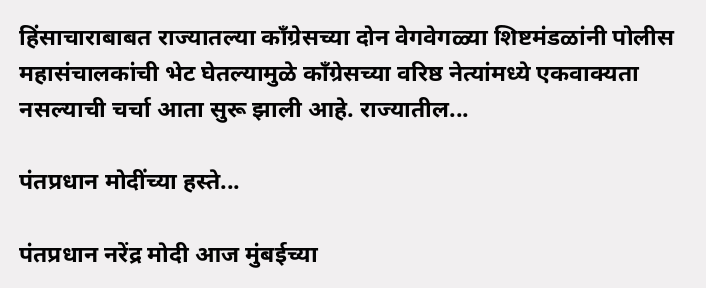हिंसाचाराबाबत राज्यातल्या काँग्रेसच्या दोन वेगवेगळ्या शिष्टमंडळांनी पोलीस महासंचालकांची भेट घेतल्यामुळे काँग्रेसच्या वरिष्ठ नेत्यांमध्ये एकवाक्यता नसल्याची चर्चा आता सुरू झाली आहे. राज्यातील...

पंतप्रधान मोदींच्या हस्ते...

पंतप्रधान नरेंद्र मोदी आज मुंबईच्या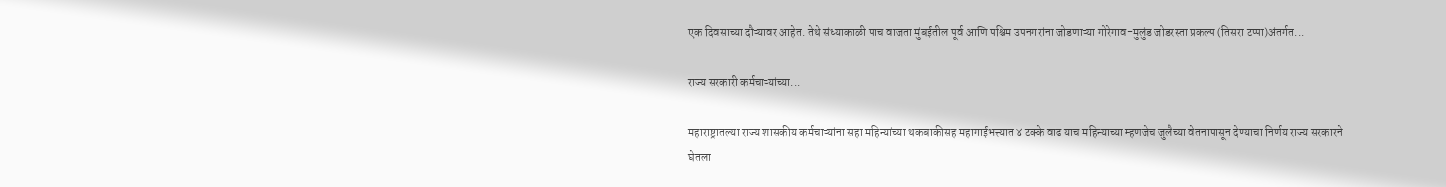एक दिवसाच्या दौऱ्यावर आहेत. तेथे संध्याकाळी पाच वाजता मुंबईतील पूर्व आणि पश्चिम उपनगरांना जोडणाऱ्या गोरेगाव-मुलुंड जोडरस्ता प्रकल्प (तिसरा टप्पा)अंतर्गत...

राज्य सरकारी कर्मचाऱ्यांच्या...

महाराष्ट्रातल्या राज्य शासकीय कर्मचाऱ्यांना सहा महिन्यांच्या थकबाकीसह महागाईभत्त्यात ४ टक्के वाढ याच महिन्याच्या म्हणजेच जुलैच्या वेतनापासून देण्याचा निर्णय राज्य सरकारने घेतला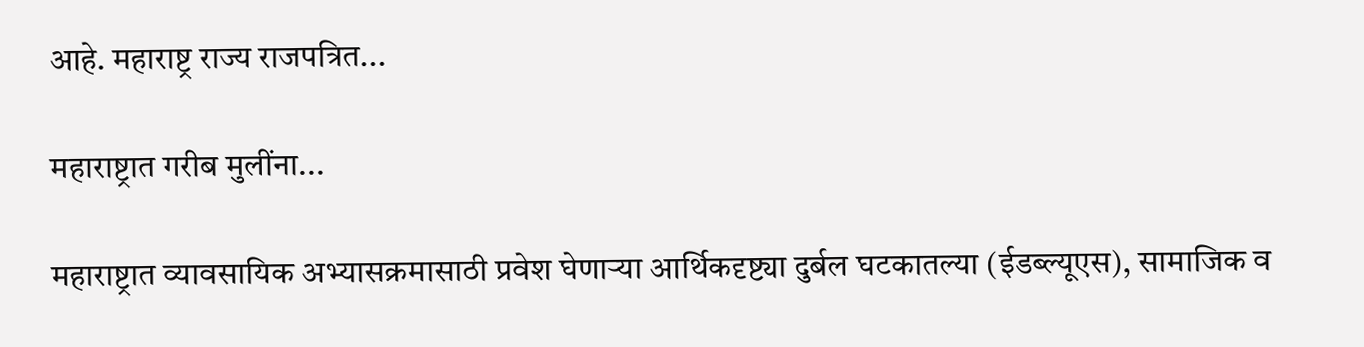आहे. महाराष्ट्र राज्य राजपत्रित...

महाराष्ट्रात गरीब मुलींना...

महाराष्ट्रात व्यावसायिक अभ्यासक्रमासाठी प्रवेश घेणाऱ्या आर्थिकदृष्ट्या दुर्बल घटकातल्या (ईडब्ल्यूएस), सामाजिक व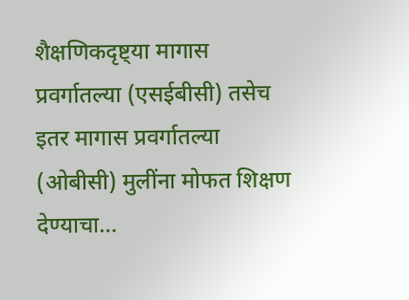शैक्षणिकदृष्ट्या मागास प्रवर्गातल्या (एसईबीसी) तसेच इतर मागास प्रवर्गातल्या (ओबीसी) मुलींना मोफत शिक्षण देण्याचा...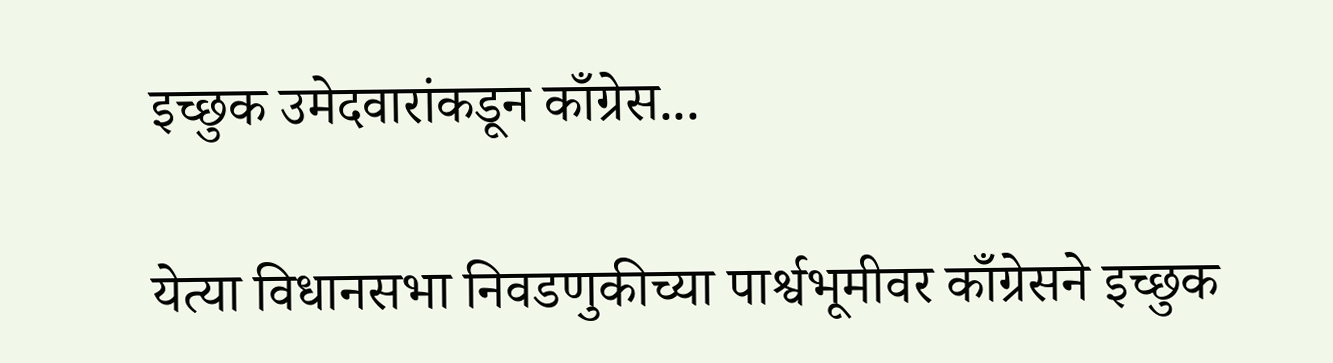इच्छुक उमेदवारांकडून काँग्रेस...

येत्या विधानसभा निवडणुकीच्या पार्श्वभूमीवर काँग्रेसने इच्छुक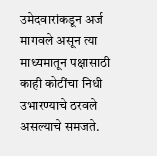उमेदवारांकडून अर्ज मागवले असून त्या माध्यमातून पक्षासाठी काही कोटींचा निधी उभारण्याचे ठरवले असल्याचे समजते.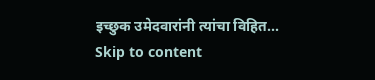इच्छुक उमेदवारांनी त्यांचा विहित...
Skip to content